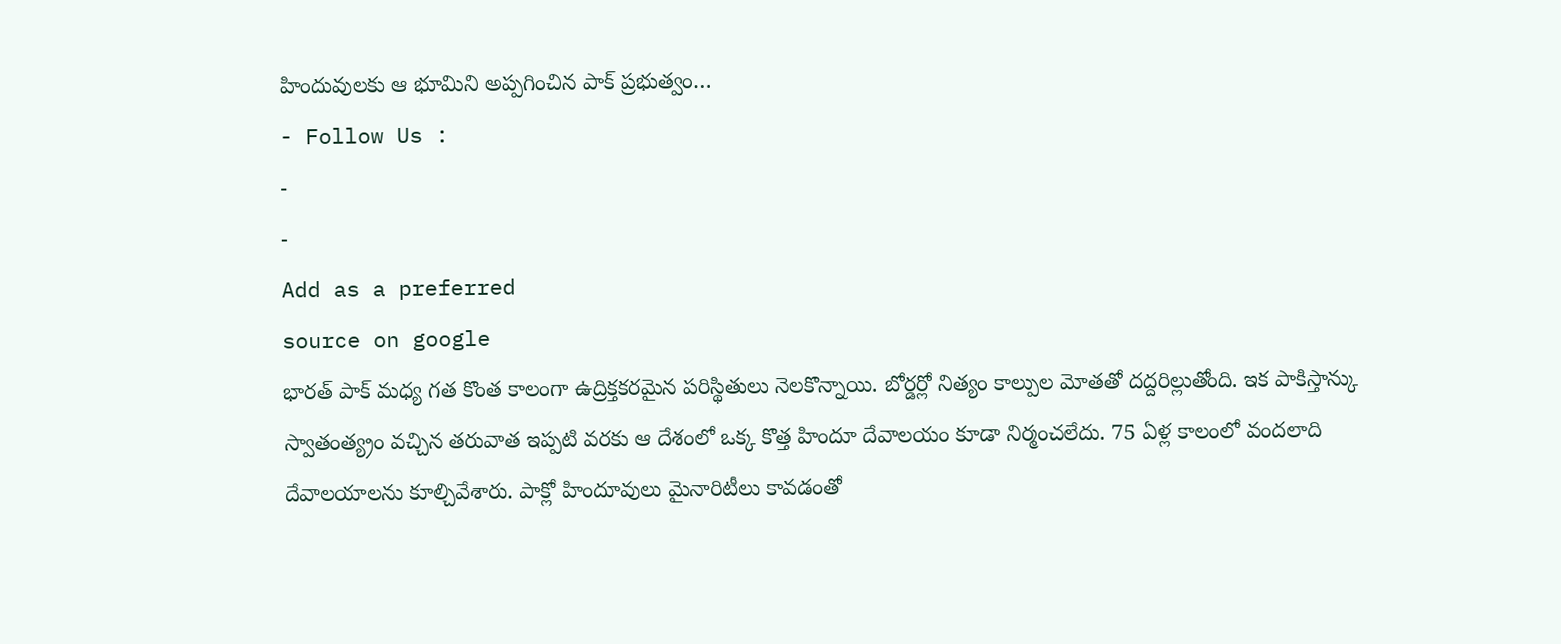హిందువులకు ఆ భూమిని అప్పగించిన పాక్ ప్రభుత్వం…
- Follow Us :
-
-
Add as a preferred
source on google
భారత్ పాక్ మధ్య గత కొంత కాలంగా ఉద్రిక్తకరమైన పరిస్థితులు నెలకొన్నాయి. బోర్డర్లో నిత్యం కాల్పుల మోతతో దద్దరిల్లుతోంది. ఇక పాకిస్తాన్కు స్వాతంత్య్రం వచ్చిన తరువాత ఇప్పటి వరకు ఆ దేశంలో ఒక్క కొత్త హిందూ దేవాలయం కూడా నిర్మంచలేదు. 75 ఏళ్ల కాలంలో వందలాది దేవాలయాలను కూల్చివేశారు. పాక్లో హిందూవులు మైనారిటీలు కావడంతో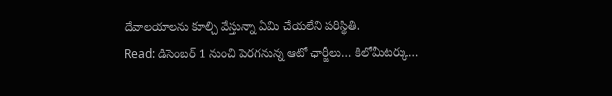దేవాలయాలను కూల్చి వేస్తున్నా ఏమి చేయలేని పరిస్థితి.
Read: డిసెంబర్ 1 నుంచి పెరగనున్న ఆటో ఛార్జీలు… కిలోమీటర్కు…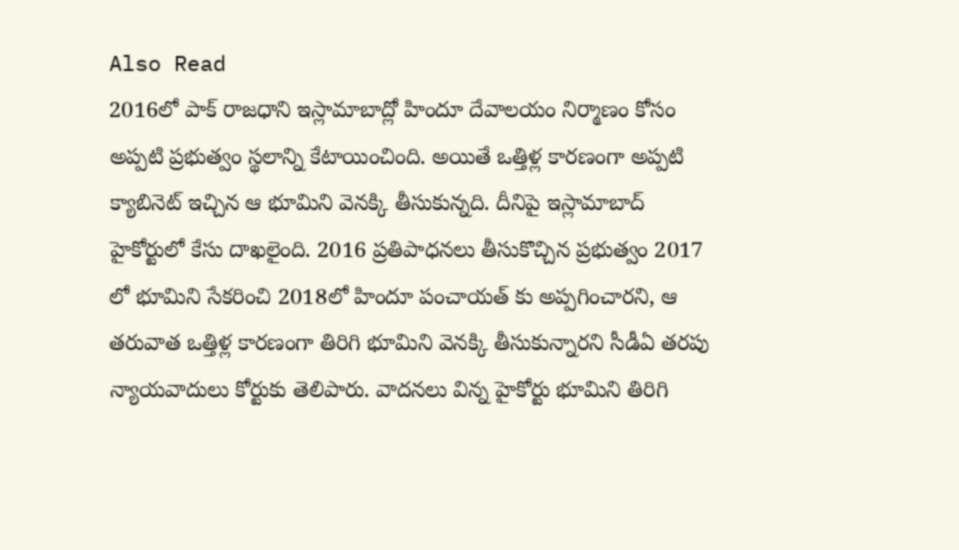Also Read
2016లో పాక్ రాజధాని ఇస్లామాబాద్లో హిందూ దేవాలయం నిర్మాణం కోసం అప్పటి ప్రభుత్వం స్థలాన్ని కేటాయించింది. అయితే ఒత్తిళ్ల కారణంగా అప్పటి క్యాబినెట్ ఇచ్చిన ఆ భూమిని వెనక్కి తీసుకున్నది. దీనిపై ఇస్లామాబాద్ హైకోర్టులో కేసు దాఖలైంది. 2016 ప్రతిపాధనలు తీసుకొచ్చిన ప్రభుత్వం 2017 లో భూమిని సేకరించి 2018లో హిందూ పంచాయత్ కు అప్పగించారని, ఆ తరువాత ఒత్తిళ్ల కారణంగా తిరిగి భూమిని వెనక్కి తీసుకున్నారని సీడీఏ తరపు న్యాయవాదులు కోర్టుకు తెలిపారు. వాదనలు విన్న హైకోర్టు భూమిని తిరిగి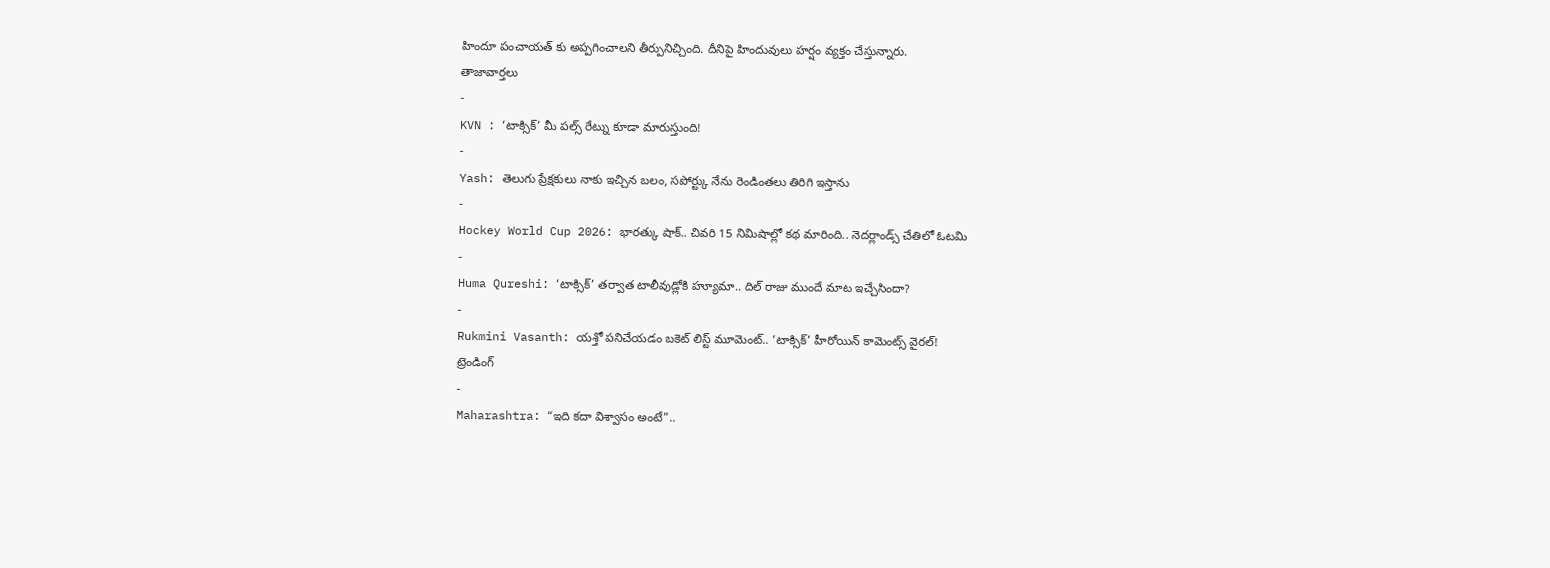హిందూ పంచాయత్ కు అప్పగించాలని తీర్పునిచ్చింది. దీనిపై హిందువులు హర్షం వ్యక్తం చేస్తున్నారు.
తాజావార్తలు
-
KVN : ‘టాక్సిక్’ మీ పల్స్ రేట్ను కూడా మారుస్తుంది!
-
Yash: తెలుగు ప్రేక్షకులు నాకు ఇచ్చిన బలం, సపోర్ట్కు నేను రెండింతలు తిరిగి ఇస్తాను
-
Hockey World Cup 2026: భారత్కు షాక్.. చివరి 15 నిమిషాల్లో కథ మారింది.. నెదర్లాండ్స్ చేతిలో ఓటమి
-
Huma Qureshi: ‘టాక్సిక్’ తర్వాత టాలీవుడ్లోకి హ్యూమా.. దిల్ రాజు ముందే మాట ఇచ్చేసిందా?
-
Rukmini Vasanth: యశ్తో పనిచేయడం బకెట్ లిస్ట్ మూమెంట్.. ‘టాక్సిక్’ హీరోయిన్ కామెంట్స్ వైరల్!
ట్రెండింగ్
-
Maharashtra: “ఇది కదా విశ్వాసం అంటే”..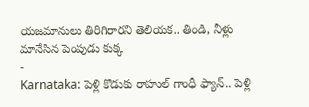యజమానులు తిరిగిరారని తెలియక.. తిండి, నీళ్లు మానేసిన పెంపుడు కుక్క
-
Karnataka: పెళ్లి కొడుకు రాహుల్ గాంధీ ఫ్యాన్.. పెళ్లి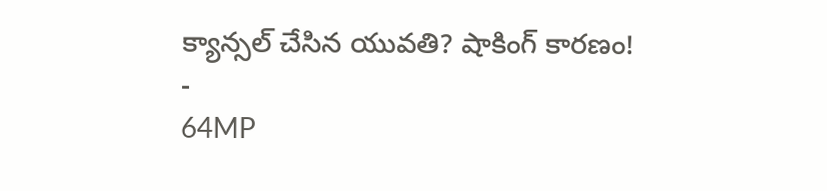క్యాన్సల్ చేసిన యువతి? షాకింగ్ కారణం!
-
64MP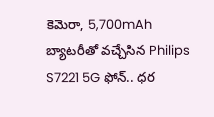కెమెరా, 5,700mAh బ్యాటరీతో వచ్చేసిన Philips S7221 5G ఫోన్.. ధర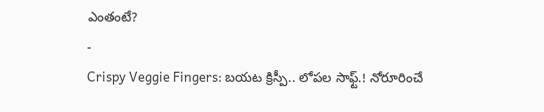ఎంతంటే?
-
Crispy Veggie Fingers: బయట క్రిస్పీ.. లోపల సాఫ్ట్.! నోరూరించే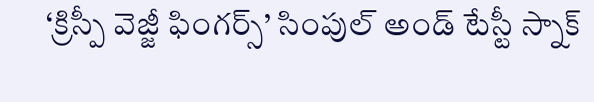‘క్రిస్పీ వెజ్జీ ఫింగర్స్’ సింపుల్ అండ్ టేస్టీ స్నాక్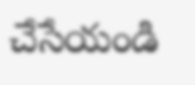చేసేయండి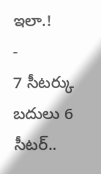ఇలా.!
-
7 సీటర్కు బదులు 6 సీటర్..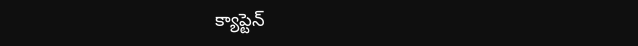క్యాప్టెన్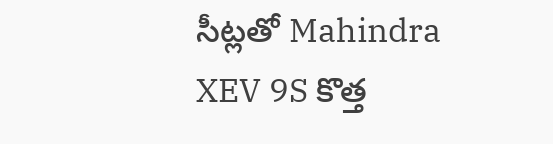సీట్లతో Mahindra XEV 9S కొత్త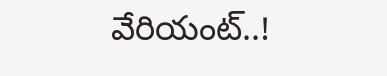వేరియంట్..!